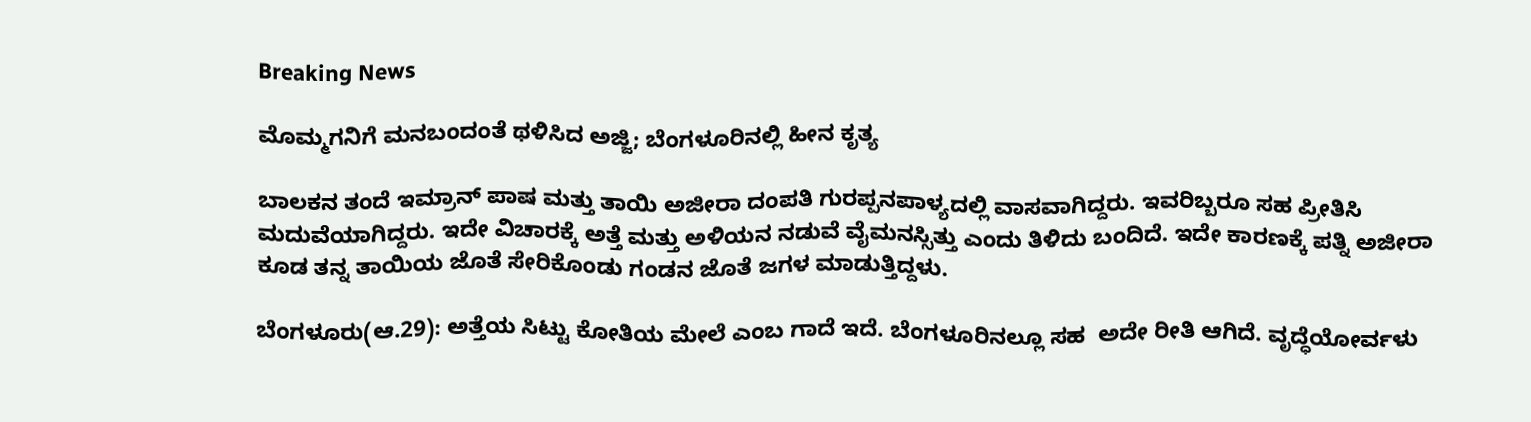Breaking News

ಮೊಮ್ಮಗನಿಗೆ ಮನಬಂದಂತೆ ಥಳಿಸಿದ ಅಜ್ಜಿ; ಬೆಂಗಳೂರಿನಲ್ಲಿ ಹೀನ ಕೃತ್ಯ

ಬಾಲಕನ ತಂದೆ ಇಮ್ರಾನ್ ಪಾಷ ಮತ್ತು ತಾಯಿ ಅಜೀರಾ ದಂಪತಿ ಗುರಪ್ಪನಪಾಳ್ಯದಲ್ಲಿ ವಾಸವಾಗಿದ್ದರು. ಇವರಿಬ್ಬರೂ ಸಹ ಪ್ರೀತಿಸಿ ಮದುವೆಯಾಗಿದ್ದರು. ಇದೇ ವಿಚಾರಕ್ಕೆ ಅತ್ತೆ ಮತ್ತು ಅಳಿಯನ ನಡುವೆ ವೈಮನಸ್ಸಿತ್ತು ಎಂದು ತಿಳಿದು ಬಂದಿದೆ. ಇದೇ ಕಾರಣಕ್ಕೆ ಪತ್ನಿ ಅಜೀರಾ ಕೂಡ ತನ್ನ ತಾಯಿಯ ಜೊತೆ ಸೇರಿಕೊಂಡು ಗಂಡನ ಜೊತೆ ಜಗಳ ಮಾಡುತ್ತಿದ್ದಳು.

ಬೆಂಗಳೂರು(ಆ.29): ಅತ್ತೆಯ ಸಿಟ್ಟು ಕೋತಿಯ ಮೇಲೆ ಎಂಬ ಗಾದೆ ಇದೆ. ಬೆಂಗಳೂರಿನಲ್ಲೂ ಸಹ  ಅದೇ ರೀತಿ ಆಗಿದೆ. ವೃದ್ಧೆಯೋರ್ವಳು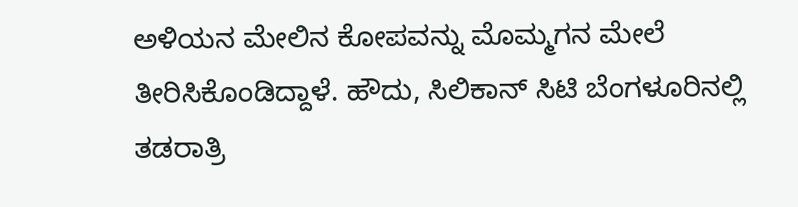ಅಳಿಯನ ಮೇಲಿನ ಕೋಪವನ್ನು ಮೊಮ್ಮಗನ ಮೇಲೆ ತೀರಿಸಿಕೊಂಡಿದ್ದಾಳೆ. ಹೌದು, ಸಿಲಿಕಾನ್ ಸಿಟಿ ಬೆಂಗಳೂರಿನಲ್ಲಿ ತಡರಾತ್ರಿ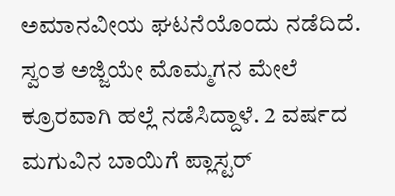ಅಮಾನವೀಯ ಘಟನೆಯೊಂದು ನಡೆದಿದೆ. ಸ್ವಂತ ಅಜ್ಜಿಯೇ ಮೊಮ್ಮಗನ ಮೇಲೆ ಕ್ರೂರವಾಗಿ ಹಲ್ಲೆ ನಡೆಸಿದ್ದಾಳೆ. 2 ವರ್ಷದ ಮಗುವಿನ ಬಾಯಿಗೆ ಪ್ಲಾಸ್ಟರ್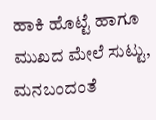ಹಾಕಿ ಹೊಟ್ಟೆ ಹಾಗೂ ಮುಖದ ಮೇಲೆ ಸುಟ್ಟು, ಮನಬಂದಂತೆ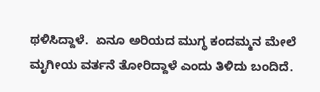ಥಳಿಸಿದ್ದಾಳೆ.  ಏನೂ ಅರಿಯದ ಮುಗ್ಧ ಕಂದಮ್ಮನ ಮೇಲೆ ಮೃಗೀಯ ವರ್ತನೆ ತೋರಿದ್ದಾಳೆ ಎಂದು ತಿಳಿದು ಬಂದಿದೆ.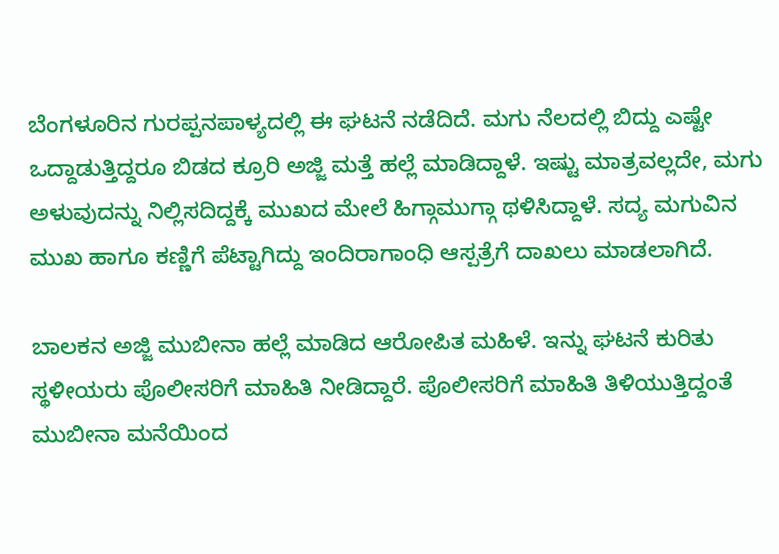ಬೆಂಗಳೂರಿನ ಗುರಪ್ಪನಪಾಳ್ಯದಲ್ಲಿ ಈ ಘಟನೆ ನಡೆದಿದೆ. ಮಗು ನೆಲದಲ್ಲಿ ಬಿದ್ದು ಎಷ್ಟೇ ಒದ್ದಾಡುತ್ತಿದ್ದರೂ ಬಿಡದ ಕ್ರೂರಿ ಅಜ್ಜಿ ಮತ್ತೆ ಹಲ್ಲೆ ಮಾಡಿದ್ದಾಳೆ. ಇಷ್ಟು ಮಾತ್ರವಲ್ಲದೇ, ಮಗು ಅಳುವುದನ್ನು ನಿಲ್ಲಿಸದಿದ್ದಕ್ಕೆ ಮುಖದ ಮೇಲೆ ಹಿಗ್ಗಾಮುಗ್ಗಾ ಥಳಿಸಿದ್ದಾಳೆ. ಸದ್ಯ ಮಗುವಿನ ಮುಖ ಹಾಗೂ ಕಣ್ಣಿಗೆ ಪೆಟ್ಟಾಗಿದ್ದು ಇಂದಿರಾಗಾಂಧಿ ಆಸ್ಪತ್ರೆಗೆ ದಾಖಲು ಮಾಡಲಾಗಿದೆ.

ಬಾಲಕನ ಅಜ್ಜಿ ಮುಬೀನಾ ಹಲ್ಲೆ ಮಾಡಿದ ಆರೋಪಿತ ಮಹಿಳೆ. ಇನ್ನು ಘಟನೆ ಕುರಿತು ಸ್ಥಳೀಯರು ಪೊಲೀಸರಿಗೆ ಮಾಹಿತಿ ನೀಡಿದ್ದಾರೆ. ಪೊಲೀಸರಿಗೆ ಮಾಹಿತಿ ತಿಳಿಯುತ್ತಿದ್ದಂತೆ ಮುಬೀನಾ ಮನೆಯಿಂದ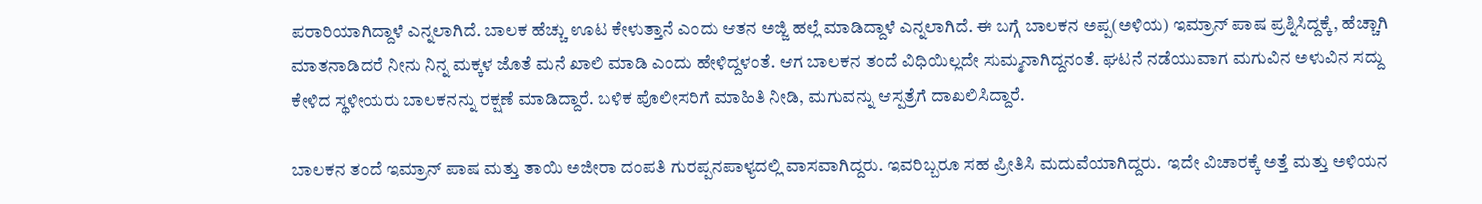ಪರಾರಿಯಾಗಿದ್ದಾಳೆ ಎನ್ನಲಾಗಿದೆ. ಬಾಲಕ ಹೆಚ್ಚು ಊಟ ಕೇಳುತ್ತಾನೆ ಎಂದು ಆತನ ಅಜ್ಜಿ ಹಲ್ಲೆ ಮಾಡಿದ್ದಾಳೆ ಎನ್ನಲಾಗಿದೆ. ಈ ಬಗ್ಗೆ ಬಾಲಕನ ಅಪ್ಪ(ಅಳಿಯ) ಇಮ್ರಾನ್ ಪಾಷ ಪ್ರಶ್ನಿಸಿದ್ದಕ್ಕೆ, ಹೆಚ್ಚಾಗಿ ಮಾತನಾಡಿದರೆ ನೀನು ನಿನ್ನ ಮಕ್ಕಳ ಜೊತೆ ಮನೆ ಖಾಲಿ ಮಾಡಿ ಎಂದು ಹೇಳಿದ್ದಳಂತೆ. ಆಗ ಬಾಲಕನ ತಂದೆ ವಿಧಿಯಿಲ್ಲದೇ ಸುಮ್ಮನಾಗಿದ್ದನಂತೆ. ಘಟನೆ ನಡೆಯುವಾಗ ಮಗುವಿನ ಅಳುವಿನ ಸದ್ದು ಕೇಳಿದ ಸ್ಥಳೀಯರು ಬಾಲಕನನ್ನು ರಕ್ಷಣೆ ಮಾಡಿದ್ದಾರೆ. ಬಳಿಕ ಪೊಲೀಸರಿಗೆ ಮಾಹಿತಿ ನೀಡಿ, ಮಗುವನ್ನು ಆಸ್ಪತ್ರೆಗೆ ದಾಖಲಿಸಿದ್ದಾರೆ.

ಬಾಲಕನ ತಂದೆ ಇಮ್ರಾನ್ ಪಾಷ ಮತ್ತು ತಾಯಿ ಅಜೀರಾ ದಂಪತಿ ಗುರಪ್ಪನಪಾಳ್ಯದಲ್ಲಿ ವಾಸವಾಗಿದ್ದರು. ಇವರಿಬ್ಬರೂ ಸಹ ಪ್ರೀತಿಸಿ ಮದುವೆಯಾಗಿದ್ದರು.  ಇದೇ ವಿಚಾರಕ್ಕೆ ಅತ್ತೆ ಮತ್ತು ಅಳಿಯನ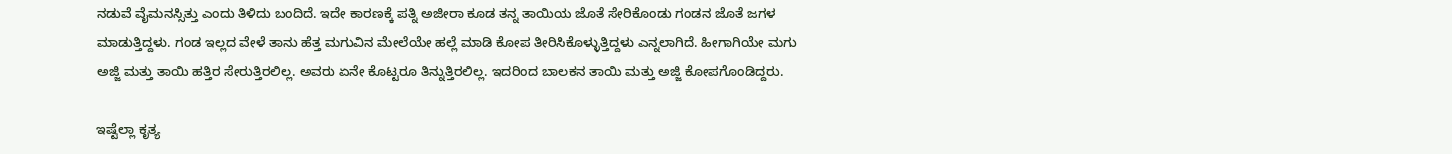ನಡುವೆ ವೈಮನಸ್ಸಿತ್ತು ಎಂದು ತಿಳಿದು ಬಂದಿದೆ. ಇದೇ ಕಾರಣಕ್ಕೆ ಪತ್ನಿ ಅಜೀರಾ ಕೂಡ ತನ್ನ ತಾಯಿಯ ಜೊತೆ ಸೇರಿಕೊಂಡು ಗಂಡನ ಜೊತೆ ಜಗಳ ಮಾಡುತ್ತಿದ್ದಳು. ಗಂಡ ಇಲ್ಲದ ವೇಳೆ ತಾನು ಹೆತ್ತ ಮಗುವಿನ ಮೇಲೆಯೇ ಹಲ್ಲೆ ಮಾಡಿ ಕೋಪ ತೀರಿಸಿಕೊಳ್ಳುತ್ತಿದ್ದಳು ಎನ್ನಲಾಗಿದೆ. ಹೀಗಾಗಿಯೇ ಮಗು ಅಜ್ಜಿ ಮತ್ತು ತಾಯಿ ಹತ್ತಿರ ಸೇರುತ್ತಿರಲಿಲ್ಲ. ಅವರು ಏನೇ ಕೊಟ್ಟರೂ ತಿನ್ನುತ್ತಿರಲಿಲ್ಲ. ಇದರಿಂದ ಬಾಲಕನ ತಾಯಿ ಮತ್ತು ಅಜ್ಜಿ ಕೋಪಗೊಂಡಿದ್ದರು.

ಇಷ್ಟೆಲ್ಲಾ ಕೃತ್ಯ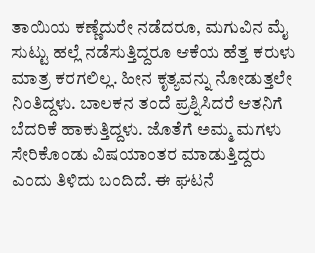ತಾಯಿಯ ಕಣ್ಣೆದುರೇ ನಡೆದರೂ, ಮಗುವಿನ ಮೈ ಸುಟ್ಟು ಹಲ್ಲೆ ನಡೆಸುತ್ತಿದ್ದರೂ ಆಕೆಯ ಹೆತ್ತ ಕರುಳು ಮಾತ್ರ ಕರಗಲಿಲ್ಲ. ಹೀನ ಕೃತ್ಯವನ್ನು ನೋಡುತ್ತಲೇ ನಿಂತಿದ್ದಳು. ಬಾಲಕನ ತಂದೆ ಪ್ರಶ್ನಿಸಿದರೆ ಆತನಿಗೆ ಬೆದರಿಕೆ ಹಾಕುತ್ತಿದ್ದಳು. ಜೊತೆಗೆ ಅಮ್ಮ ಮಗಳು ಸೇರಿಕೊಂಡು ವಿಷಯಾಂತರ ಮಾಡುತ್ತಿದ್ದರು ಎಂದು ತಿಳಿದು ಬಂದಿದೆ. ಈ ಘಟನೆ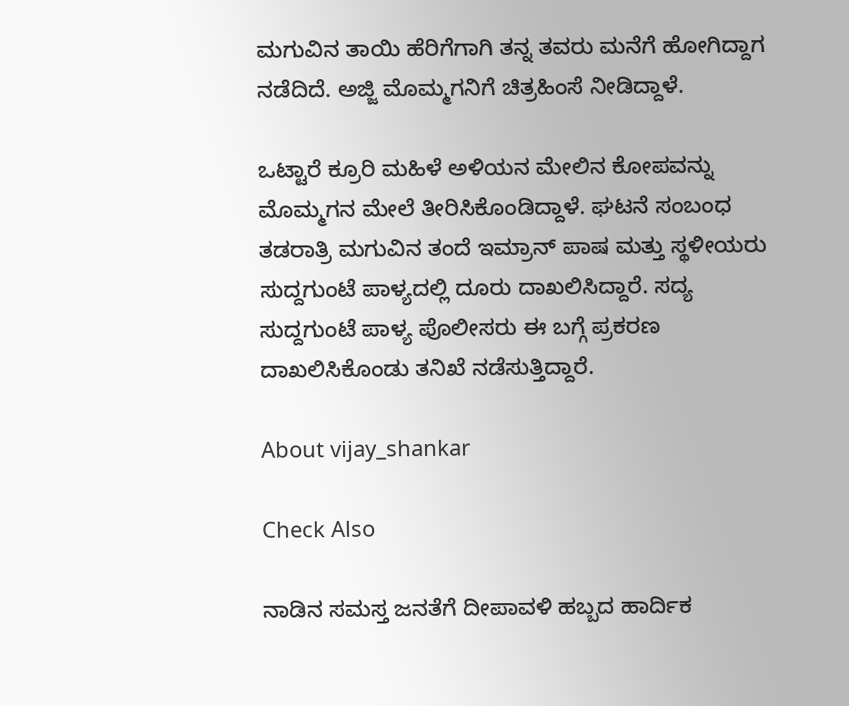ಮಗುವಿನ ತಾಯಿ ಹೆರಿಗೆಗಾಗಿ ತನ್ನ ತವರು ಮನೆಗೆ ಹೋಗಿದ್ದಾಗ ನಡೆದಿದೆ. ಅಜ್ಜಿ ಮೊಮ್ಮಗನಿಗೆ ಚಿತ್ರಹಿಂಸೆ ನೀಡಿದ್ದಾಳೆ.

ಒಟ್ಟಾರೆ ಕ್ರೂರಿ ಮಹಿಳೆ ಅಳಿಯನ ಮೇಲಿನ ಕೋಪವನ್ನು ಮೊಮ್ಮಗನ ಮೇಲೆ ತೀರಿಸಿಕೊಂಡಿದ್ದಾಳೆ. ಘಟನೆ ಸಂಬಂಧ ತಡರಾತ್ರಿ ಮಗುವಿನ ತಂದೆ ಇಮ್ರಾನ್ ಪಾಷ ಮತ್ತು ಸ್ಥಳೀಯರು ಸುದ್ದಗುಂಟೆ ಪಾಳ್ಯದಲ್ಲಿ ದೂರು ದಾಖಲಿಸಿದ್ದಾರೆ. ಸದ್ಯ ಸುದ್ದಗುಂಟೆ ಪಾಳ್ಯ ಪೊಲೀಸರು ಈ ಬಗ್ಗೆ ಪ್ರಕರಣ ದಾಖಲಿಸಿಕೊಂಡು ತನಿಖೆ ನಡೆಸುತ್ತಿದ್ದಾರೆ.

About vijay_shankar

Check Also

ನಾಡಿನ ಸಮಸ್ತ ಜನತೆಗೆ ದೀಪಾವಳಿ ಹಬ್ಬದ ಹಾರ್ದಿಕ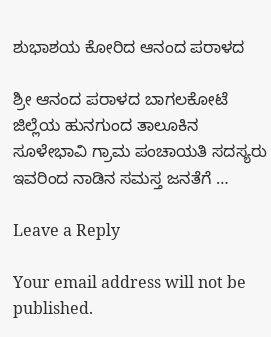ಶುಭಾಶಯ ಕೋರಿದ ಆನಂದ ಪರಾಳದ

ಶ್ರೀ ಆನಂದ ಪರಾಳದ ಬಾಗಲಕೋಟೆ ಜಿಲ್ಲೆಯ ಹುನಗುಂದ ತಾಲೂಕಿನ ಸೂಳೇಭಾವಿ ಗ್ರಾಮ ಪಂಚಾಯತಿ ಸದಸ್ಯರು ಇವರಿಂದ ನಾಡಿನ ಸಮಸ್ತ ಜನತೆಗೆ …

Leave a Reply

Your email address will not be published.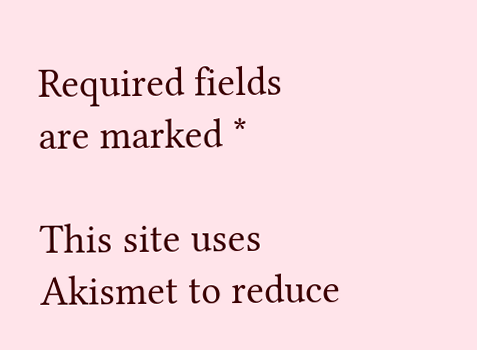Required fields are marked *

This site uses Akismet to reduce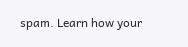spam. Learn how your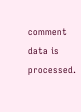comment data is processed.